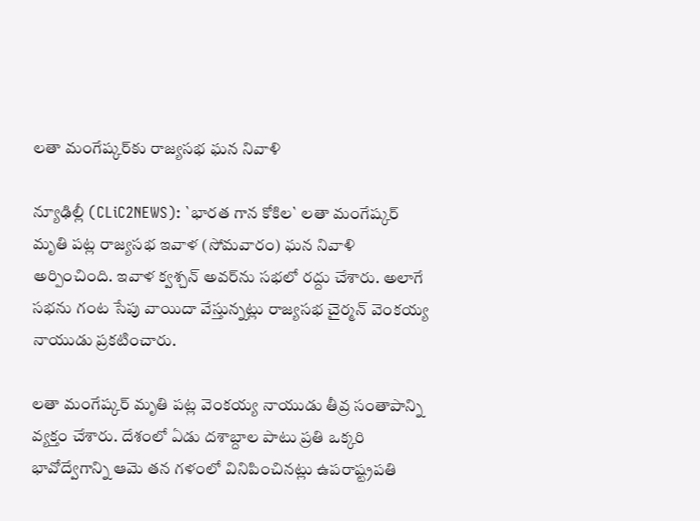ల‌తా మంగేష్క‌ర్‌కు రాజ్య‌స‌భ ఘ‌న నివాళి

న్యూఢిల్లీ (CLiC2NEWS): `భార‌త గాన కోకిల‌` ల‌తా మంగేష్క‌ర్ మృతి ప‌ట్ల రాజ్య‌స‌భ ఇవాళ (సోమ‌వారం) ఘ‌న నివాళి అర్పించింది. ఇవాళ క్వ‌శ్చ‌న్ అవ‌ర్‌ను స‌భ‌లో ర‌ద్దు చేశారు. అలాగే స‌భ‌ను గంట సేపు వాయిదా వేస్తున్న‌ట్లు రాజ్య‌స‌భ చైర్మ‌న్ వెంక‌య్య నాయుడు ప్ర‌క‌టించారు.

ల‌తా మంగేష్క‌ర్ మృతి ప‌ట్ల వెంక‌య్య నాయుడు తీవ్ర సంతాపాన్ని వ్య‌క్తం చేశారు. దేశంలో ఏడు ద‌శాబ్దాల పాటు ప్ర‌తి ఒక్క‌రి భావోద్వేగాన్ని ఆమె త‌న గ‌ళంలో వినిపించిన‌ట్లు ఉప‌రాష్ట్రప‌తి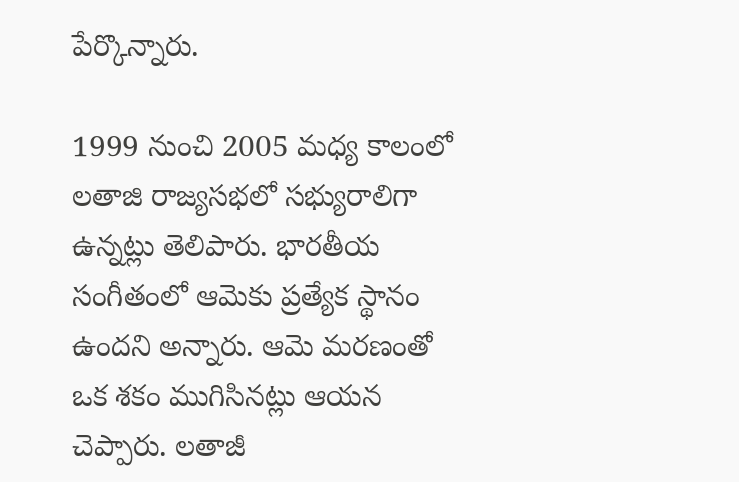పేర్కొన్నారు.

1999 నుంచి 2005 మధ్య కాలంలో ల‌తాజి రాజ్య‌స‌భ‌లో స‌భ్యురాలిగా ఉన్న‌ట్లు తెలిపారు. భార‌తీయ సంగీతంలో ఆమెకు ప్ర‌త్యేక స్థానం ఉంద‌ని అన్నారు. ఆమె మ‌ర‌ణంతో ఒక శ‌కం ముగిసిన‌ట్లు ఆయ‌న చెప్పారు. ల‌తాజీ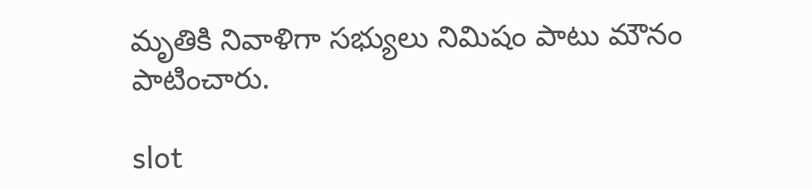మృతికి నివాళిగా స‌భ్యులు నిమిషం పాటు మౌనం పాటించారు.

slot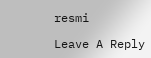resmi

Leave A Reply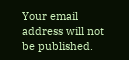Your email address will not be published.